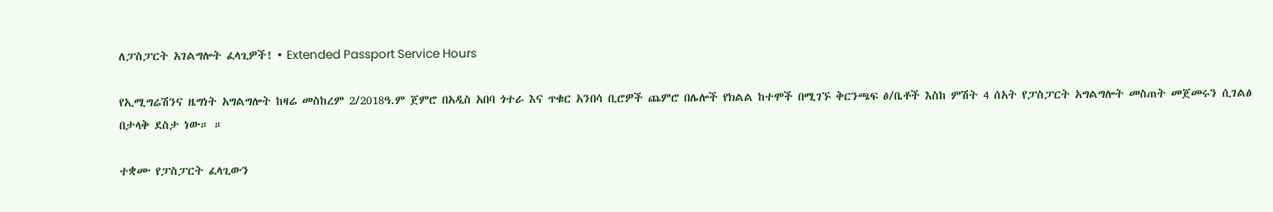ለፓስፓርት አገልግሎት ፈላጊዎች! • Extended Passport Service Hours

የኢሚግሬሽንና ዜግነት አግልግሎት ከዛሬ መስከረም 2/2018ዓ.ም ጀምሮ በአዲስ አበባ ጎተራ እና ጥቁር አንበሳ ቢሮዎች ጨምሮ በሌሎች የክልል ከተሞች በሚገኙ ቅርንጫፍ ፅ/ቤቶች እስከ ምሽት 4 ሰአት የፓስፓርት አግልግሎት መስጠት መጀመሩን ሲገልፅ በታላቅ ደስታ ነው። ።

ተቋሙ የፓስፓርት ፈላጊውን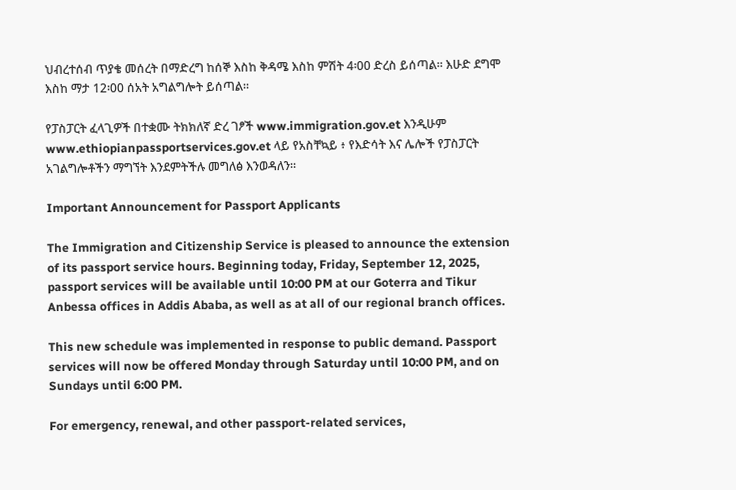ህብረተሰብ ጥያቄ መሰረት በማድረግ ከሰኞ እስከ ቅዳሜ እስከ ምሽት 4፡00 ድረስ ይሰጣል። እሁድ ደግሞ እስከ ማታ 12፡00 ሰአት አግልግሎት ይሰጣል።

የፓስፓርት ፈላጊዎች በተቋሙ ትክክለኛ ድረ ገፆች www.immigration.gov.et እንዲሁም www.ethiopianpassportservices.gov.et ላይ የአስቸኳይ ፥ የእድሳት እና ሌሎች የፓስፓርት አገልግሎቶችን ማግኘት እንደምትችሉ መግለፅ እንወዳለን።

Important Announcement for Passport Applicants

The Immigration and Citizenship Service is pleased to announce the extension of its passport service hours. Beginning today, Friday, September 12, 2025, passport services will be available until 10:00 PM at our Goterra and Tikur Anbessa offices in Addis Ababa, as well as at all of our regional branch offices.

This new schedule was implemented in response to public demand. Passport services will now be offered Monday through Saturday until 10:00 PM, and on Sundays until 6:00 PM.

For emergency, renewal, and other passport-related services,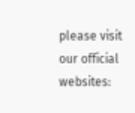please visit our official websites: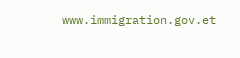www.immigration.gov.et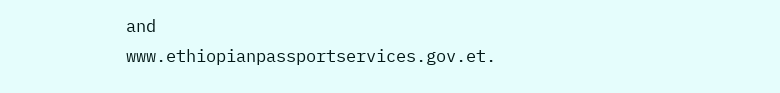and www.ethiopianpassportservices.gov.et.